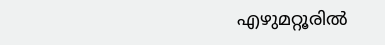എഴുമറ്റൂരിൽ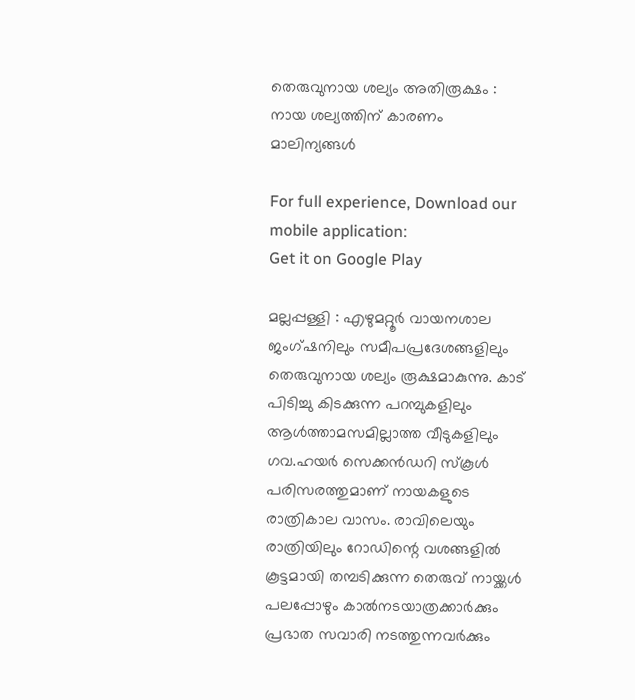തെരുവുനായ ശല്യം അതിരൂക്ഷം : നായ ശല്യത്തിന് കാരണം മാലിന്യങ്ങള്‍

For full experience, Download our mobile application:
Get it on Google Play

മല്ലപ്പള്ളി : എഴുമറ്റൂർ വായനശാല ജംഗ്ഷനിലും സമീപപ്രദേശങ്ങളിലും തെരുവുനായ ശല്യം രൂക്ഷമാകുന്നു. കാട് പിടിച്ചു കിടക്കുന്ന പറമ്പുകളിലും ആള്‍ത്താമസമില്ലാത്ത വീടുകളിലും ഗവ.ഹയർ സെക്കൻഡറി സ്‌കൂൾ പരിസരത്തുമാണ് നായകളുടെ രാത്രികാല വാസം. രാവിലെയും രാത്രിയിലും റോഡിന്റെ വശങ്ങളിൽ കൂട്ടമായി തമ്പടിക്കുന്ന തെരുവ് നായ്ക്കൾ പലപ്പോഴും കാൽനടയാത്രക്കാർക്കും പ്രഭാത സവാരി നടത്തുന്നവർക്കും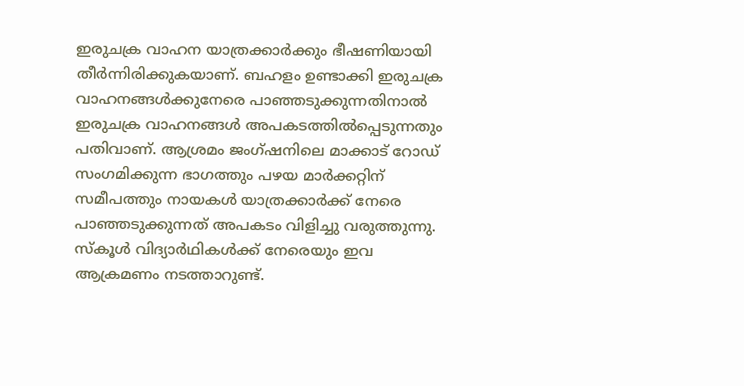ഇരുചക്ര വാഹന യാത്രക്കാർക്കും ഭീഷണിയായി തീര്‍ന്നിരിക്കുകയാണ്. ബഹളം ഉണ്ടാക്കി ഇരുചക്ര വാഹനങ്ങൾക്കുനേരെ പാഞ്ഞടുക്കുന്നതിനാൽ ഇരുചക്ര വാഹനങ്ങൾ അപകടത്തിൽപ്പെടുന്നതും പതിവാണ്. ആശ്രമം ജംഗ്ഷനിലെ മാക്കാട് റോഡ് സംഗമിക്കുന്ന ഭാഗത്തും പഴയ മാർക്കറ്റിന് സമീപത്തും നായകള്‍ യാത്രക്കാർക്ക് നേരെ പാഞ്ഞടുക്കുന്നത് അപകടം വിളിച്ചു വരുത്തുന്നു. സ്കൂൾ വിദ്യാർഥികൾക്ക് നേരെയും ഇവ ആക്രമണം നടത്താറുണ്ട്.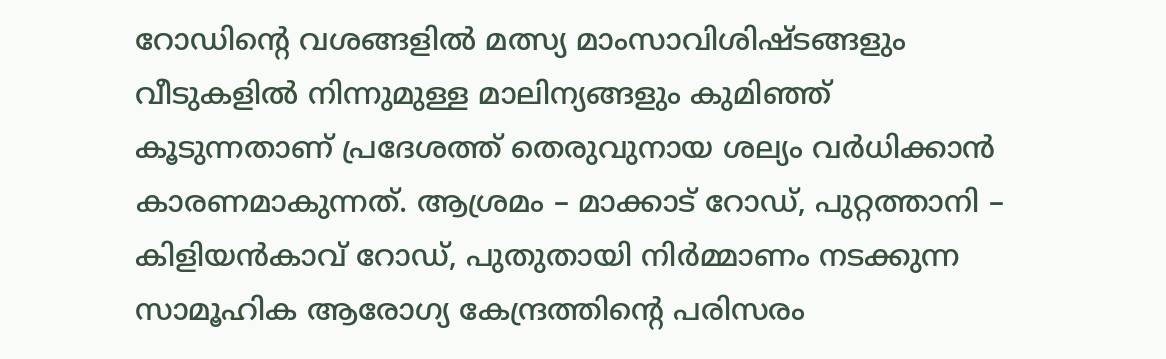റോഡിന്റെ വശങ്ങളിൽ മത്സ്യ മാംസാവിശിഷ്ടങ്ങളും വീടുകളിൽ നിന്നുമുള്ള മാലിന്യങ്ങളും കുമിഞ്ഞ് കൂടുന്നതാണ് പ്രദേശത്ത് തെരുവുനായ ശല്യം വർധിക്കാൻ കാരണമാകുന്നത്. ആശ്രമം – മാക്കാട് റോഡ്‌, പുറ്റത്താനി – കിളിയൻകാവ് റോഡ്‌, പുതുതായി നിർമ്മാണം നടക്കുന്ന സാമൂഹിക ആരോഗ്യ കേന്ദ്രത്തിന്റെ പരിസരം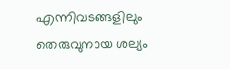എന്നിവടങ്ങളിലും തെരുവുനായ ശല്യം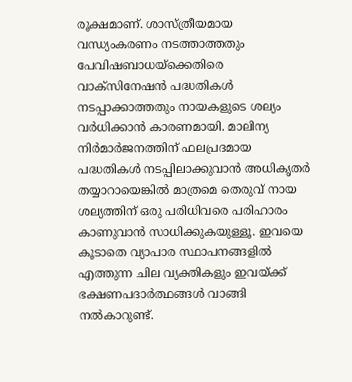രൂക്ഷമാണ്. ശാസ്ത്രീയമായ വന്ധ്യംകരണം നടത്താത്തതും പേവിഷബാധയ്‌ക്കെതിരെ വാക്സിനേഷൻ പദ്ധതികൾ നടപ്പാക്കാത്തതും നായകളുടെ ശല്യം വര്‍ധിക്കാന്‍ കാരണമായി. മാലിന്യ നിർമാർജനത്തിന് ഫലപ്രദമായ പദ്ധതികൾ നടപ്പിലാക്കുവാന്‍ അധികൃതർ തയ്യാറായെങ്കിൽ മാത്രമെ തെരുവ് നായ ശല്യത്തിന് ഒരു പരിധിവരെ പരിഹാരം കാണുവാന്‍ സാധിക്കുകയുള്ളൂ. ഇവയെ കൂടാതെ വ്യാപാര സ്ഥാപനങ്ങളിൽ എത്തുന്ന ചില വ്യക്തികളും ഇവയ്ക്ക് ഭക്ഷണപദാർത്ഥങ്ങൾ വാങ്ങി നൽകാറുണ്ട്.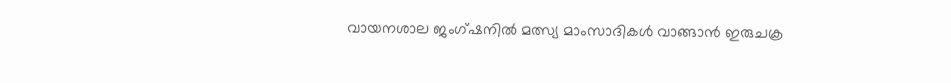വായനശാല ജംഗ്ഷനിൽ മത്സ്യ മാംസാദികൾ വാങ്ങാന്‍ ഇരുചക്ര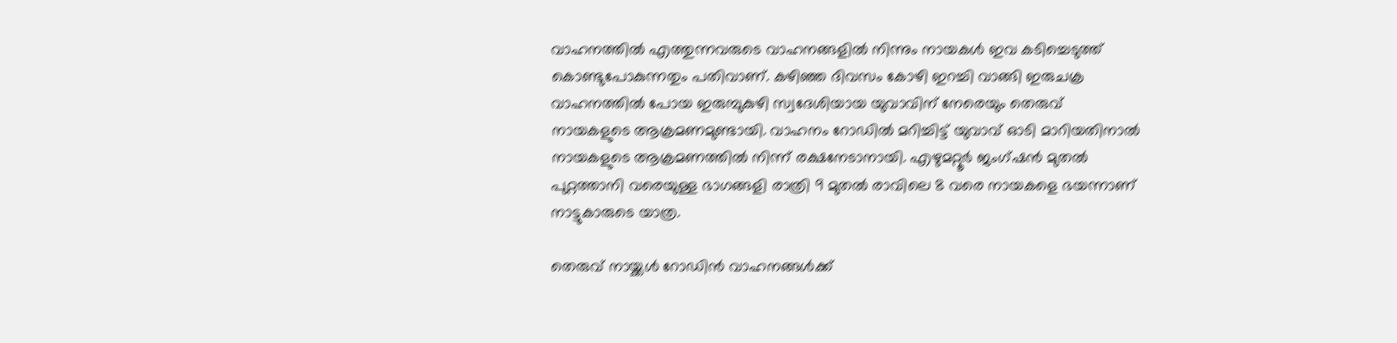വാഹനത്തിൽ എത്തുന്നവരുടെ വാഹനങ്ങളില്‍ നിന്നും നായകള്‍ ഇവ കടിച്ചെടുത്ത് കൊണ്ടുപോകുന്നതും പതിവാണ്. കഴിഞ്ഞ ദിവസം കോഴി ഇറച്ചി വാങ്ങി ഇരുചക്ര വാഹനത്തിൽ പോയ ഇരുമ്പുകുഴി സ്വദേശിയായ യുവാവിന് നേരെയും തെരുവ് നായകളുടെ ആക്രമണമുണ്ടായി. വാഹനം റോഡിൽ മറിച്ചിട്ട് യുവാവ് ഓടി മാറിയതിനാൽ നായകളുടെ ആക്രമണത്തിൽ നിന്ന് രക്ഷനേടാനായി. എഴുമറ്റൂർ ജംഗ്ഷൻ മുതൽ പുറ്റത്താനി വരെയുള്ള ഭാഗങ്ങളി രാത്രി 9 മുതൽ രാവിലെ 8 വരെ നായകളെ ഭയന്നാണ് നാട്ടുകാരുടെ യാത്ര.

തെരുവ് നായ്ക്കൾ റോഡിൻ വാഹനങ്ങൾക്ക്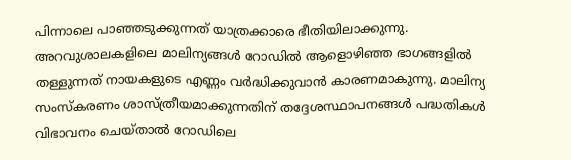പിന്നാലെ പാഞ്ഞടുക്കുന്നത് യാത്രക്കാരെ ഭീതിയിലാക്കുന്നു. അറവുശാലകളിലെ മാലിന്യങ്ങൾ റോഡിൽ ആളൊഴിഞ്ഞ ഭാഗങ്ങളിൽ തള്ളുന്നത് നായകളുടെ എണ്ണം വർദ്ധിക്കുവാൻ കാരണമാകുന്നു. മാലിന്യ സംസ്കരണം ശാസ്ത്രീയമാക്കുന്നതിന് തദ്ദേശസ്ഥാപനങ്ങൾ പദ്ധതികൾ വിഭാവനം ചെയ്താൽ റോഡിലെ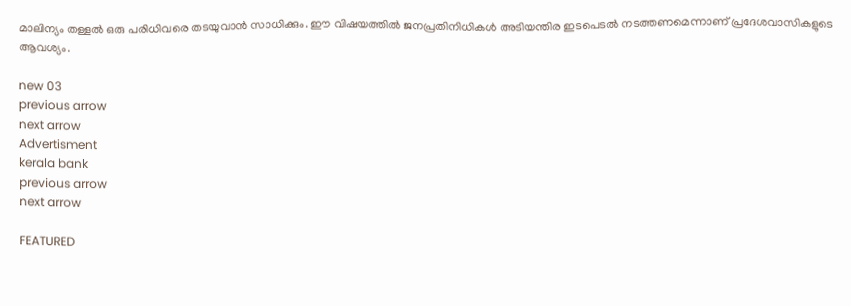മാലിന്യം തള്ളൽ ഒരു പരിധിവരെ തടയുവാൻ സാധിക്കും. ഈ വിഷയത്തില്‍ ജനപ്രതിനിധികൾ അടിയന്തിര ഇടപെടൽ നടത്തണമെന്നാണ് പ്രദേശവാസികളുടെ ആവശ്യം.

new 03
previous arrow
next arrow
Advertisment
kerala bank
previous arrow
next arrow

FEATURED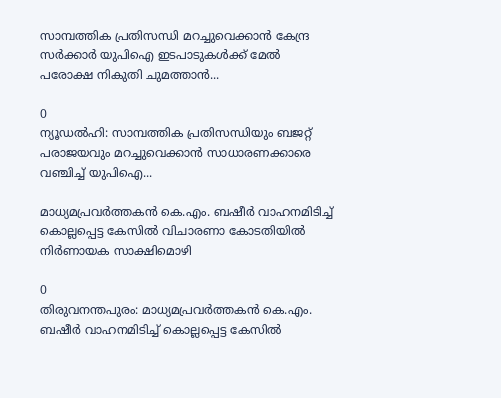സാമ്പത്തിക പ്രതിസന്ധി മറച്ചുവെക്കാൻ കേന്ദ്ര സർക്കാർ യുപിഐ ഇടപാടുകൾക്ക് മേൽ പരോക്ഷ നികുതി ചുമത്താൻ...

0
ന്യൂഡൽഹി: സാമ്പത്തിക പ്രതിസന്ധിയും ബജറ്റ് പരാജയവും മറച്ചുവെക്കാൻ സാധാരണക്കാരെ വഞ്ചിച്ച് യുപിഐ...

മാധ്യമപ്രവർത്തകൻ കെ.എം. ബഷീർ വാഹനമിടിച്ച് കൊല്ലപ്പെട്ട കേസിൽ വിചാരണാ കോടതിയിൽ നിർണായക സാക്ഷിമൊഴി

0
തിരുവനന്തപുരം: മാധ്യമപ്രവർത്തകൻ കെ.എം. ബഷീർ വാഹനമിടിച്ച് കൊല്ലപ്പെട്ട കേസിൽ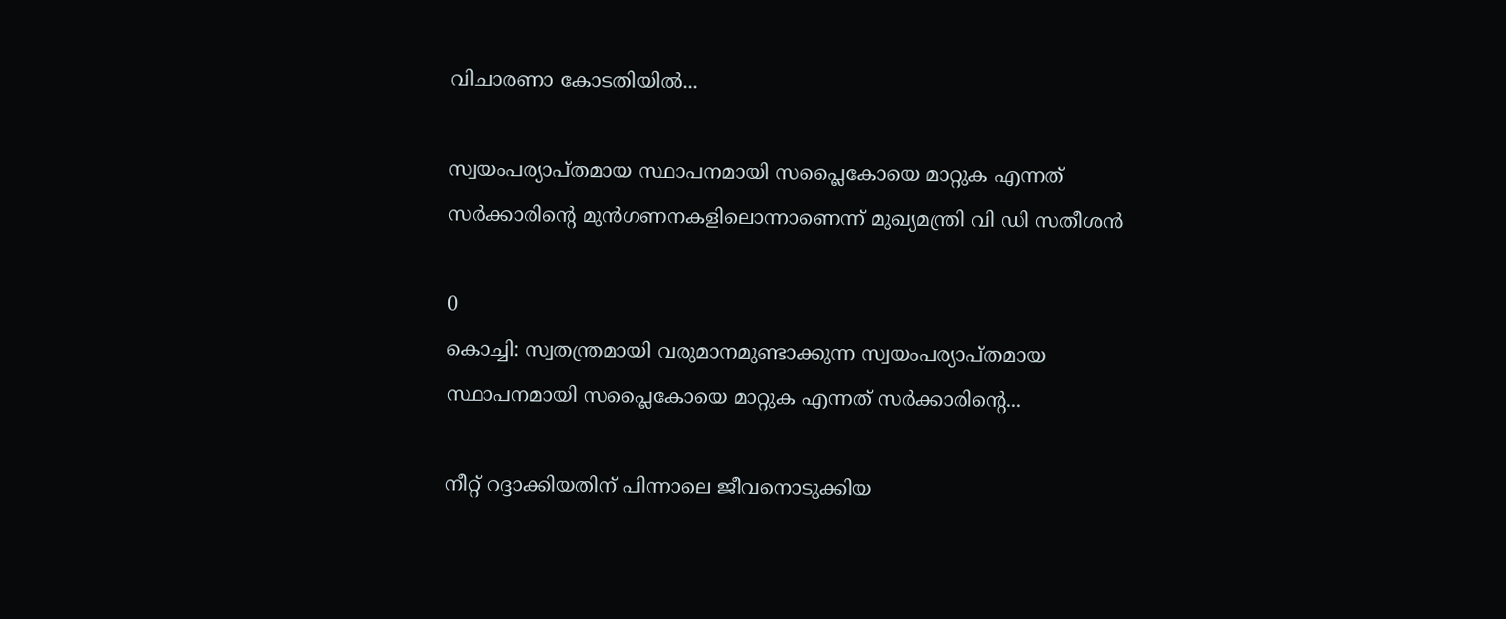വിചാരണാ കോടതിയിൽ...

സ്വയംപര്യാപ്തമായ സ്ഥാപനമായി സപ്ലൈകോയെ മാറ്റുക എന്നത് സർക്കാരിന്‍റെ മുൻഗണനകളിലൊന്നാണെന്ന് മുഖ്യമന്ത്രി വി ഡി സതീശൻ

0
കൊച്ചി: സ്വതന്ത്രമായി വരുമാനമുണ്ടാക്കുന്ന സ്വയംപര്യാപ്തമായ സ്ഥാപനമായി സപ്ലൈകോയെ മാറ്റുക എന്നത് സർക്കാരിന്‍റെ...

നീറ്റ് റദ്ദാക്കിയതിന് പിന്നാലെ ജീവനൊടുക്കിയ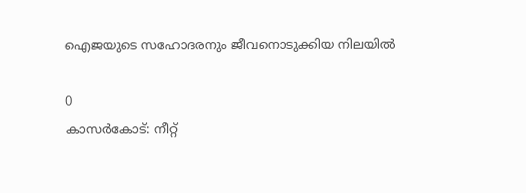ഐജയുടെ സഹോദരനും ജീവനൊടുക്കിയ നിലയില്‍

0
കാസര്‍കോട്: നീറ്റ്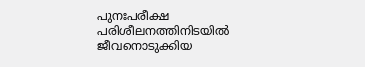പുനഃപരീക്ഷ പരിശീലനത്തിനിടയില്‍ ജീവനൊടുക്കിയ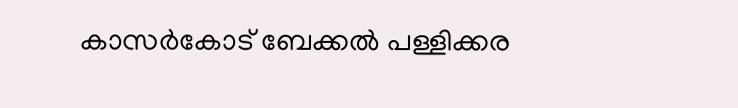കാസര്‍കോട് ബേക്കല്‍ പള്ളിക്കര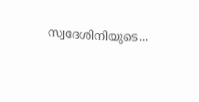സ്വദേശിനിയുടെ...